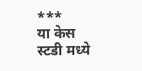***
या केस स्टडी मध्ये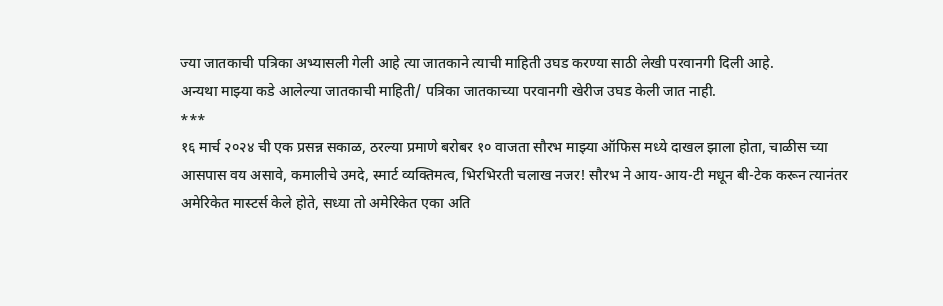ज्या जातकाची पत्रिका अभ्यासली गेली आहे त्या जातकाने त्याची माहिती उघड करण्या साठी लेखी परवानगी दिली आहे.
अन्यथा माझ्या कडे आलेल्या जातकाची माहिती/ पत्रिका जातकाच्या परवानगी खेरीज उघड केली जात नाही.
***
१६ मार्च २०२४ ची एक प्रसन्न सकाळ, ठरल्या प्रमाणे बरोबर १० वाजता सौरभ माझ्या ऑफिस मध्ये दाखल झाला होता, चाळीस च्या आसपास वय असावे, कमालीचे उमदे, स्मार्ट व्यक्तिमत्व, भिरभिरती चलाख नजर! सौरभ ने आय-आय-टी मधून बी-टेक करून त्यानंतर अमेरिकेत मास्टर्स केले होते, सध्या तो अमेरिकेत एका अति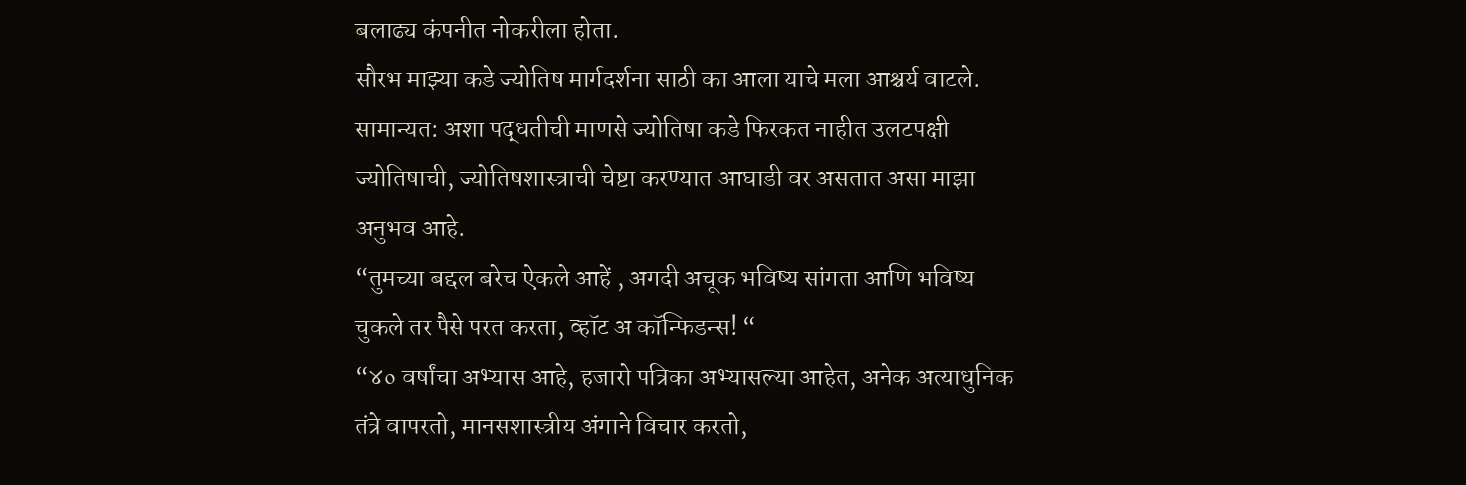बलाढ्य कंपनीत नोकरीला होता.
सौरभ माझ्या कडे ज्योतिष मार्गदर्शना साठी का आला याचे मला आश्चर्य वाटले. सामान्यत: अशा पद्धतीची माणसे ज्योतिषा कडे फिरकत नाहीत उलटपक्षी ज्योतिषाची, ज्योतिषशास्त्राची चेष्टा करण्यात आघाडी वर असतात असा माझा अनुभव आहे.
“तुमच्या बद्दल बरेच ऐकले आहें , अगदी अचूक भविष्य सांगता आणि भविष्य चुकले तर पैसे परत करता, व्हॉट अ कॉन्फिडन्स! “
“४० वर्षांचा अभ्यास आहे, हजारो पत्रिका अभ्यासल्या आहेत, अनेक अत्याधुनिक तंत्रे वापरतो, मानसशास्त्रीय अंगाने विचार करतो,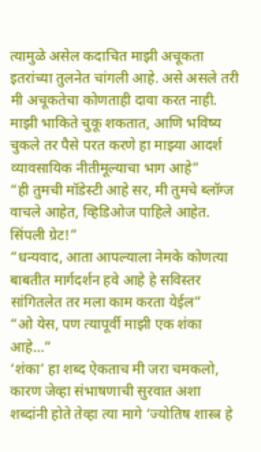त्यामुळे असेल कदाचित माझी अचूकता इतरांच्या तुलनेत चांगली आहे. असे असले तरी मी अचूकतेचा कोणताही दावा करत नाही. माझी भाकिते चुकू शकतात, आणि भविष्य चुकले तर पैसे परत करणे हा माझ्या आदर्श व्यावसायिक नीतीमूल्याचा भाग आहे”
“ही तुमची मॉडेस्टी आहे सर, मी तुमचे ब्लॉग्ज वाचले आहेत, व्हिडिओज पाहिले आहेत. सिंपली ग्रेट!”
“धन्यवाद, आता आपल्याला नेमके कोणत्या बाबतीत मार्गदर्शन हवे आहे हे सविस्तर सांगितलेत तर मला काम करता येईल”
“ओ येस, पण त्यापूर्वी माझी एक शंका आहे…”
‘शंका’ हा शब्द ऐकताच मी जरा चमकलो, कारण जेव्हा संभाषणाची सुरवात अशा शब्दांनी होते तेव्हा त्या मागे ‘ज्योतिष शास्त्र हे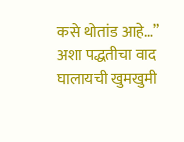कसे थोतांड आहे…” अशा पद्धतीचा वाद घालायची खुमखुमी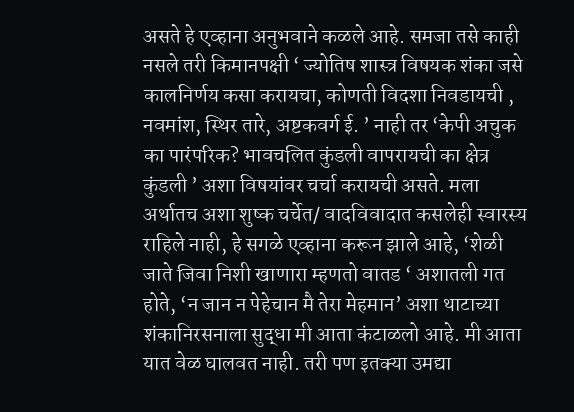असते हे एव्हाना अनुभवाने कळले आहे. समजा तसे काही नसले तरी किमानपक्षी ‘ ज्योतिष शास्त्र विषयक शंका जसे कालनिर्णय कसा करायचा, कोणती विदशा निवडायची , नवमांश, स्थिर तारे, अष्टकवर्ग ई. ’ नाही तर ‘केपी अचुक का पारंपरिक? भावचलित कुंडली वापरायची का क्षेत्र कुंडली ’ अशा विषयांवर चर्चा करायची असते. मला अर्थातच अशा शुष्क चर्चेत/ वादविवादात कसलेही स्वारस्य राहिले नाही, हे सगळे एव्हाना करून झाले आहे, ‘शेळी जाते जिवा निशी खाणारा म्हणतो वातड ‘ अशातली गत होते, ‘न जान न पेहेचान मै तेरा मेहमान’ अशा थाटाच्या शंकानिरसनाला सुद्धा मी आता कंटाळलो आहे. मी आता यात वेळ घालवत नाही. तरी पण इतक्या उमद्या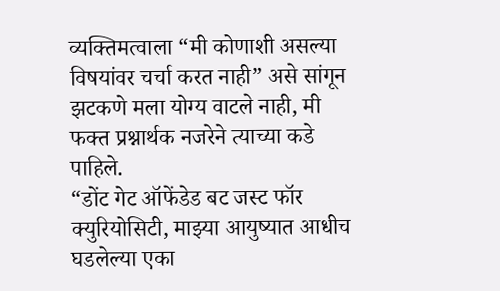व्यक्तिमत्वाला “मी कोणाशी असल्या विषयांवर चर्चा करत नाही” असे सांगून झटकणे मला योग्य वाटले नाही, मी फक्त प्रश्नार्थक नजरेने त्याच्या कडे पाहिले.
“डोंट गेट ऑफेंडेड बट जस्ट फॉर क्युरियोसिटी, माझ्या आयुष्यात आधीच घडलेल्या एका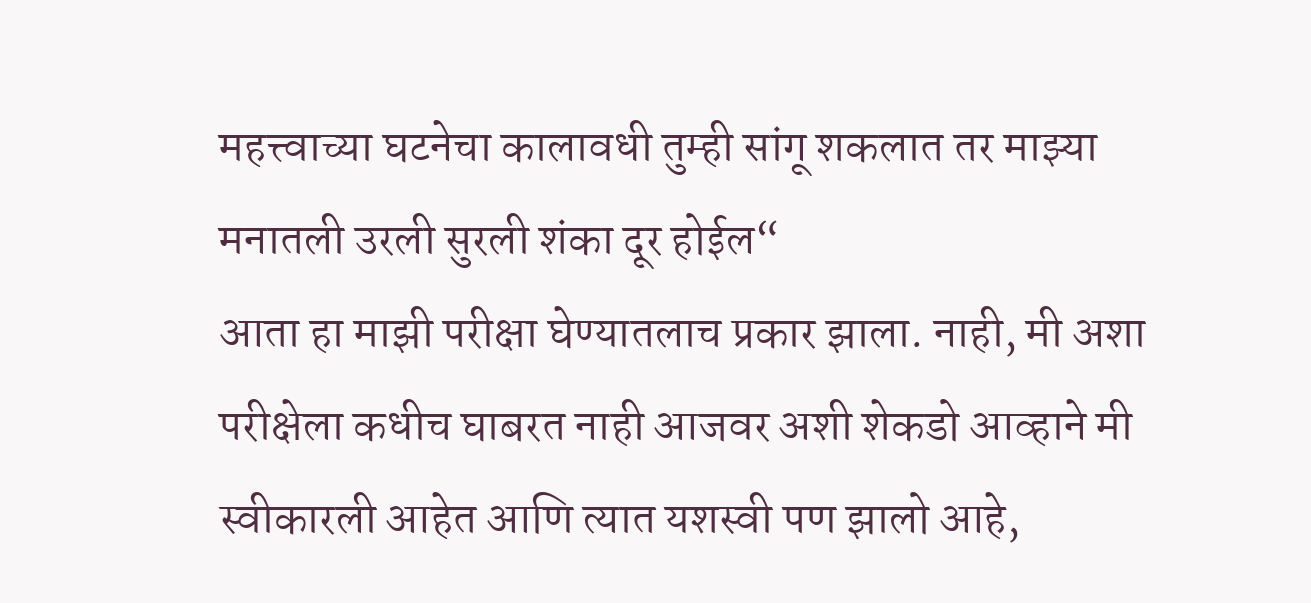महत्त्वाच्या घटनेचा कालावधी तुम्ही सांगू शकलात तर माझ्या मनातली उरली सुरली शंका दूर होईल“
आता हा माझी परीक्षा घेण्यातलाच प्रकार झाला. नाही, मी अशा परीक्षेला कधीच घाबरत नाही आजवर अशी शेकडो आव्हाने मी स्वीकारली आहेत आणि त्यात यशस्वी पण झालो आहे,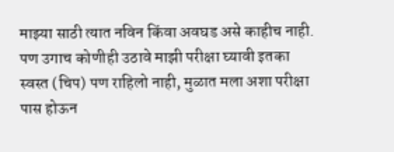माझ्या साठी त्यात नविन किंवा अवघड असे काहीच नाही. पण उगाच कोणीही उठावे माझी परीक्षा घ्यावी इतका स्वस्त (चिप) पण राहिलो नाही, मुळात मला अशा परीक्षा पास होऊन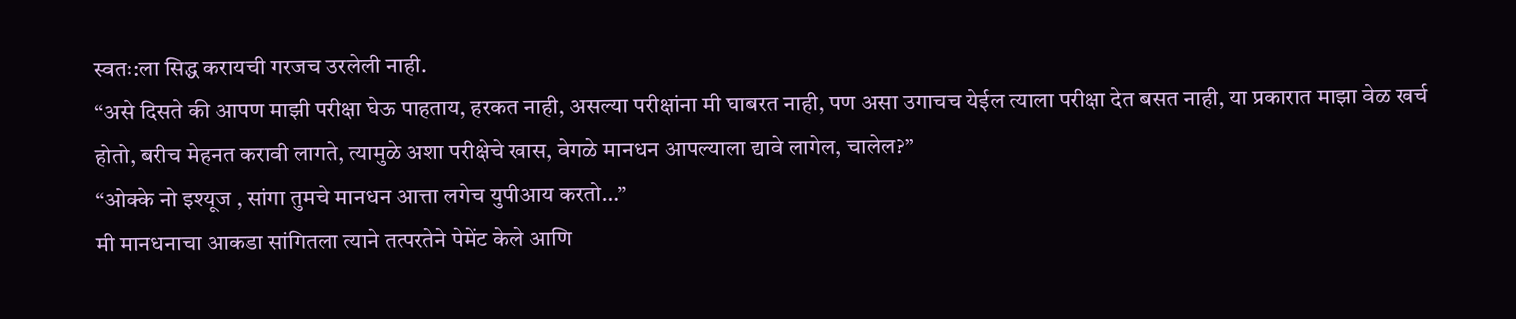स्वतः:ला सिद्ध करायची गरजच उरलेली नाही.
“असे दिसते की आपण माझी परीक्षा घेऊ पाहताय, हरकत नाही, असल्या परीक्षांना मी घाबरत नाही, पण असा उगाचच येईल त्याला परीक्षा देत बसत नाही, या प्रकारात माझा वेळ खर्च होतो, बरीच मेहनत करावी लागते, त्यामुळे अशा परीक्षेचे खास, वेगळे मानधन आपल्याला द्यावे लागेल, चालेल?”
“ओक्के नो इश्यूज , सांगा तुमचे मानधन आत्ता लगेच युपीआय करतो…”
मी मानधनाचा आकडा सांगितला त्याने तत्परतेने पेमेंट केले आणि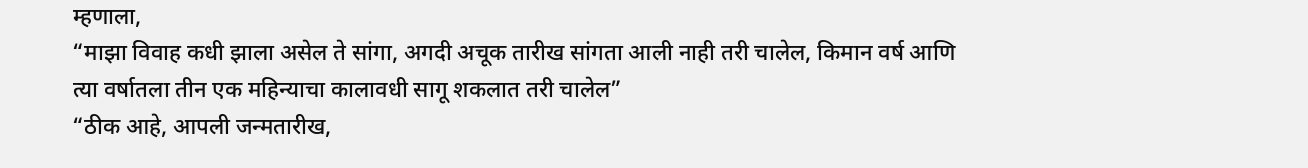म्हणाला,
“माझा विवाह कधी झाला असेल ते सांगा, अगदी अचूक तारीख सांगता आली नाही तरी चालेल, किमान वर्ष आणि त्या वर्षातला तीन एक महिन्याचा कालावधी सागू शकलात तरी चालेल”
“ठीक आहे, आपली जन्मतारीख,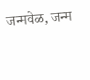जन्मवेळ, जन्म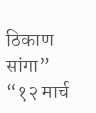ठिकाण सांगा”
“१२ मार्च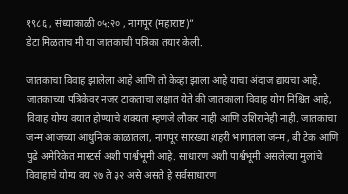१९८६ , संध्याकाळी ०५:२० , नागपूर (महाराष्ट)”
डेटा मिळताच मी या जातकाची पत्रिका तयार केली.

जातकाचा विवाह झालेला आहे आणि तो केव्हा झाला आहे याचा अंदाज द्यायचा आहे.
जातकाच्या पत्रिकेवर नजर टाकताचा लक्षात येते की जातकाला विवाह योग निश्चित आहे, विवाह योग्य वयात होण्याचे शक्यता म्हणजे लौकर नाही आणि उशिरानेही नाही. जातकाचा जन्म आजच्या आधुनिक काळातला, नागपूर सारख्या शहरी भागातला जन्म , बी टेक आणि पुढे अमेरिकेत मास्टर्स अशी पार्श्वभूमी आहे. साधारण अशी पार्श्वभूमी असलेल्या मुलांचे विवाहाचे योग्य वय २७ ते ३२ असे असते हे सर्वसाधारण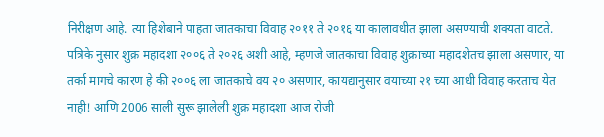निरीक्षण आहे. त्या हिशेबाने पाहता जातकाचा विवाह २०११ ते २०१६ या कालावधीत झाला असण्याची शक्यता वाटते.
पत्रिके नुसार शुक्र महादशा २००६ ते २०२६ अशी आहे, म्हणजे जातकाचा विवाह शुक्राच्या महादशेतच झाला असणार, या तर्का मागचे कारण हे की २००६ ला जातकाचे वय २० असणार, कायद्यानुसार वयाच्या २१ च्या आधी विवाह करताच येत नाही! आणि 2006 साली सुरू झालेली शुक्र महादशा आज रोजी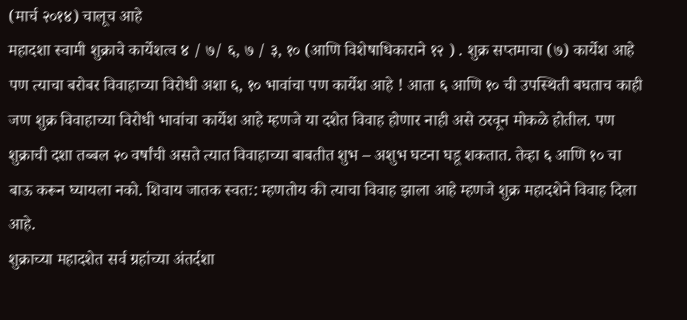(मार्च २०१४) चालूच आहे
महादशा स्वामी शुक्राचे कार्येशत्व ४ / ७/ ६, ७ / ३, १० (आणि विशेषाधिकाराने १२ ) . शुक्र सप्तमाचा (७) कार्येश आहे पण त्याचा बरोबर विवाहाच्या विरोधी अशा ६, १० भावांचा पण कार्येश आहे ! आता ६ आणि १० ची उपस्थिती बघताच काही जण शुक्र विवाहाच्या विरोधी भावांचा कार्येश आहे म्हणजे या दशेत विवाह होणार नाही असे ठरवून मोकळे होतील. पण शुक्राची दशा तब्बल २० वर्षांची असते त्यात विवाहाच्या बाबतीत शुभ – अशुभ घटना घडू शकतात. तेव्हा ६ आणि १० चा बाऊ करून घ्यायला नको. शिवाय जातक स्वतः: म्हणतोय की त्याचा विवाह झाला आहे म्हणजे शुक्र महादशेने विवाह दिला आहे.
शुक्राच्या महादशेत सर्व ग्रहांच्या अंतर्दशा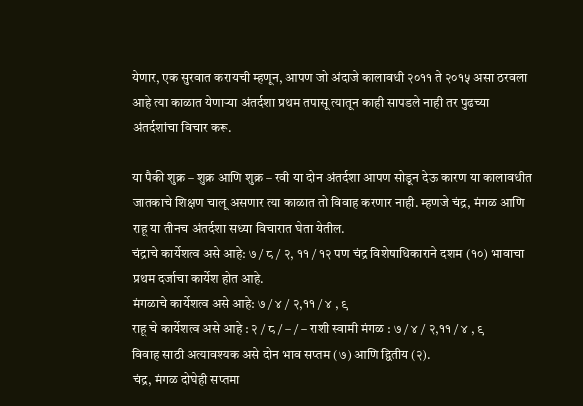येणार, एक सुरवात करायची म्हणून, आपण जो अंदाजे कालावधी २०११ ते २०१५ असा ठरवला आहे त्या काळात येणाऱ्या अंतर्दशा प्रथम तपासू त्यातून काही सापडले नाही तर पुढच्या अंतर्दशांचा विचार करू.

या पैकी शुक्र – शुक्र आणि शुक्र – रवी या दोन अंतर्दशा आपण सोडून देऊ कारण या कालावधीत जातकाचे शिक्षण चालू असणार त्या काळात तो विवाह करणार नाही. म्हणजे चंद्र, मंगळ आणि राहू या तीनच अंतर्दशा सध्या विचारात घेता येतील.
चंद्राचे कार्येशत्व असे आहे: ७ / ८ / २, ११ / १२ पण चंद्र विशेषाधिकाराने दशम (१०) भावाचा प्रथम दर्जाचा कार्येश होत आहे.
मंगळाचे कार्येशत्व असे आहे: ७ / ४ / २,११ / ४ , ९
राहू चे कार्येशत्व असे आहे : २ / ८ / – / – राशी स्वामी मंगळ : ७ / ४ / २,११ / ४ , ९
विवाह साठी अत्यावश्यक असे दोन भाव सप्तम (७) आणि द्वितीय (२).
चंद्र, मंगळ दोघेही सप्तमा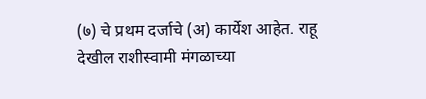(७) चे प्रथम दर्जाचे (अ) कार्येश आहेत. राहू देखील राशीस्वामी मंगळाच्या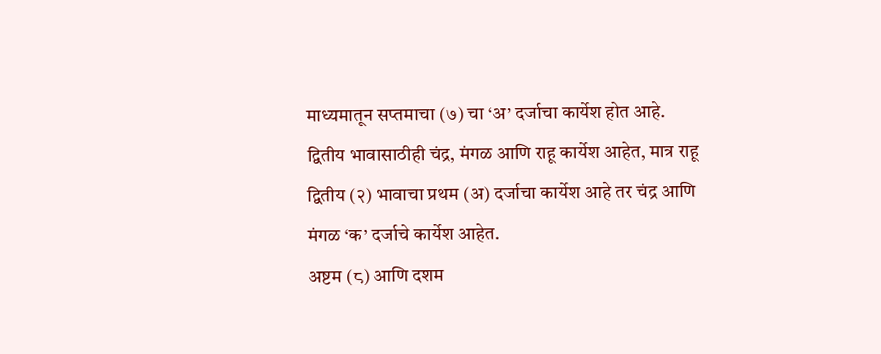माध्यमातून सप्तमाचा (७) चा ‘अ’ दर्जाचा कार्येश होत आहे.
द्वितीय भावासाठीही चंद्र, मंगळ आणि राहू कार्येश आहेत, मात्र राहू द्वितीय (२) भावाचा प्रथम (अ) दर्जाचा कार्येश आहे तर चंद्र आणि मंगळ ‘क’ दर्जाचे कार्येश आहेत.
अष्टम (८) आणि दशम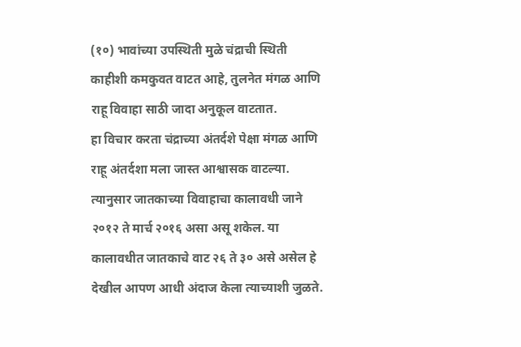(१०) भावांच्या उपस्थिती मुळे चंद्राची स्थिती काहीशी कमकुवत वाटत आहे, तुलनेत मंगळ आणि राहू विवाहा साठी जादा अनुकूल वाटतात.
हा विचार करता चंद्राच्या अंतर्दशे पेक्षा मंगळ आणि राहू अंतर्दशा मला जास्त आश्वासक वाटल्या.
त्यानुसार जातकाच्या विवाहाचा कालावधी जाने २०१२ ते मार्च २०१६ असा असू शकेल. या कालावधीत जातकाचे वाट २६ ते ३० असे असेल हे देखील आपण आधी अंदाज केला त्याच्याशी जुळते.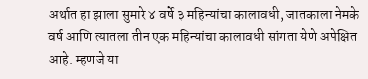अर्थात हा झाला सुमारे ४ वर्षे ३ महिन्यांचा कालावधी, जातकाला नेमके वर्ष आणि त्यातला तीन एक महिन्यांचा कालावधी सांगता येणे अपेक्षित आहे. म्हणजे या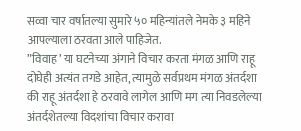सव्वा चार वर्षातल्या सुमारे ५० महिन्यांतले नेमके ३ महिने आपल्याला ठरवता आले पाहिजेत.
”विवाह’ या घटनेच्या अंगाने विचार करता मंगळ आणि राहू दोघेही अत्यंत तगडे आहेत, त्यामुळे सर्वप्रथम मंगळ अंतर्दशा की राहू अंतर्दशा हे ठरवावे लागेल आणि मग त्या निवडलेल्या अंतर्दशेतल्या विदशांचा विचार करावा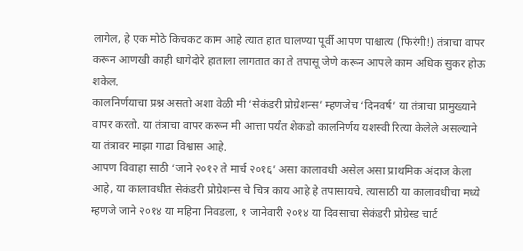लागेल, हे एक मोठे किचकट काम आहे त्यात हात घालण्या पूर्वी आपण पाश्चात्य (फिरंगी!) तंत्राचा वापर करून आणखी काही धागेदोरे हाताला लागतात का ते तपासू जेणे करून आपले काम अधिक सुकर होऊ शकेल.
कालनिर्णयाचा प्रश्न असतो अशा वेळी मी ‘सेकंडरी प्रोग्रेशन्स’ म्हणजेच ‘दिनवर्ष’ या तंत्राचा प्रामुख्याने वापर करतो. या तंत्राचा वापर करून मी आत्ता पर्यंत शेकडो कालनिर्णय यशस्वी रित्या केलेले असल्याने या तंत्रावर माझा गाढा विश्वास आहे.
आपण विवाहा साठी ‘जाने २०१२ ते मार्च २०१६’ असा कालावधी असेल असा प्राथमिक अंदाज केला आहे, या कालावधीत सेकंडरी प्रोग्रेशन्स चे चित्र काय आहे हे तपासायचे. त्यासाठी या कालावधीचा मध्ये म्हणजे जाने २०१४ या महिना निवडला, १ जानेवारी २०१४ या दिवसाचा सेकंडरी प्रोग्रेस्ड चार्ट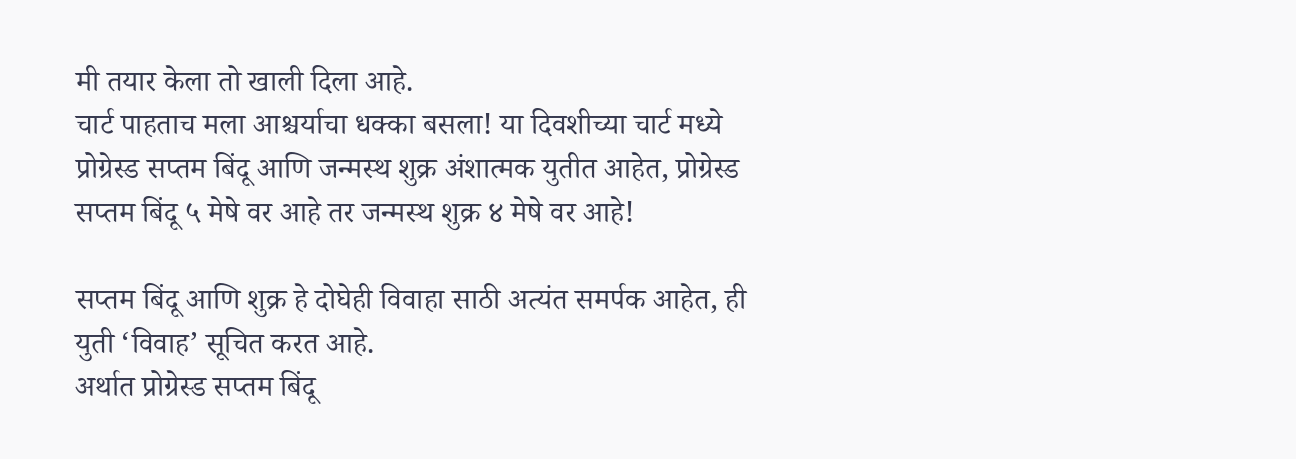मी तयार केला तो खाली दिला आहे.
चार्ट पाहताच मला आश्चर्याचा धक्का बसला! या दिवशीच्या चार्ट मध्ये प्रोग्रेस्ड सप्तम बिंदू आणि जन्मस्थ शुक्र अंशात्मक युतीत आहेत, प्रोग्रेस्ड सप्तम बिंदू ५ मेषे वर आहे तर जन्मस्थ शुक्र ४ मेषे वर आहे!

सप्तम बिंदू आणि शुक्र हे दोघेही विवाहा साठी अत्यंत समर्पक आहेत, ही युती ‘विवाह’ सूचित करत आहे.
अर्थात प्रोग्रेस्ड सप्तम बिंदू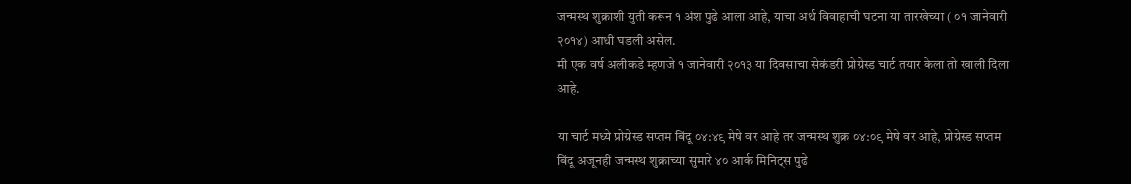जन्मस्थ शुक्राशी युती करून १ अंश पुढे आला आहे, याचा अर्थ विवाहाची घटना या तारखेच्या ( ०१ जानेवारी २०१४) आधी घडली असेल.
मी एक वर्ष अलीकडे म्हणजे १ जानेवारी २०१३ या दिवसाचा सेकंडरी प्रोग्रेस्ड चार्ट तयार केला तो खाली दिला आहे.

या चार्ट मध्ये प्रोग्रेस्ड सप्तम बिंदू ०४:४९ मेषे वर आहे तर जन्मस्थ शुक्र ०४:०९ मेषे वर आहे, प्रोग्रेस्ड सप्तम बिंदू अजूनही जन्मस्थ शुक्राच्या सुमारे ४० आर्क मिनिट्स पुढे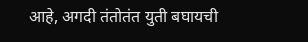आहे, अगदी तंतोतंत युती बघायची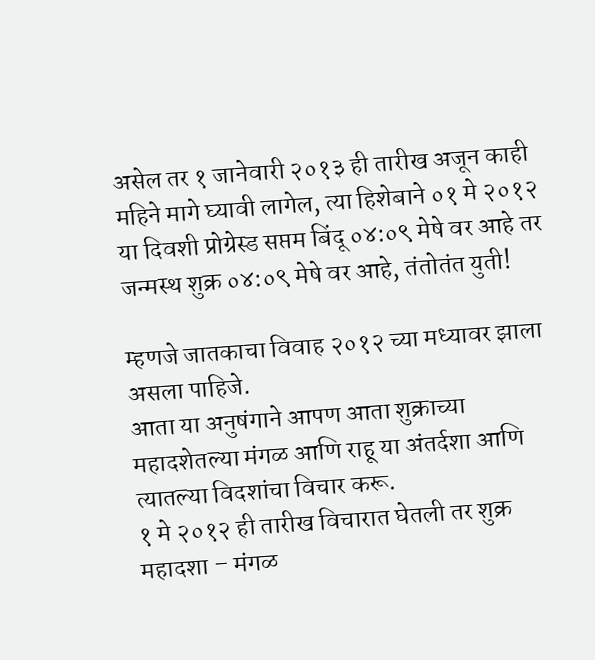असेल तर १ जानेवारी २०१३ ही तारीख अजून काही महिने मागे घ्यावी लागेल, त्या हिशेबाने ०१ मे २०१२ या दिवशी प्रोग्रेस्ड सप्तम बिंदू ०४:०९ मेषे वर आहे तर जन्मस्थ शुक्र ०४:०९ मेषे वर आहे, तंतोतंत युती!

म्हणजे जातकाचा विवाह २०१२ च्या मध्यावर झाला असला पाहिजे.
आता या अनुषंगाने आपण आता शुक्राच्या महादशेतल्या मंगळ आणि राहू या अंतर्दशा आणि त्यातल्या विदशांचा विचार करू.
१ मे २०१२ ही तारीख विचारात घेतली तर शुक्र महादशा – मंगळ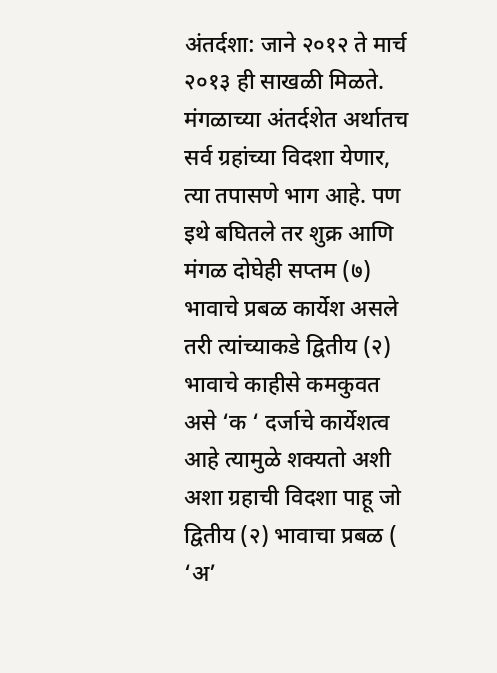अंतर्दशा: जाने २०१२ ते मार्च २०१३ ही साखळी मिळते.
मंगळाच्या अंतर्दशेत अर्थातच सर्व ग्रहांच्या विदशा येणार, त्या तपासणे भाग आहे. पण इथे बघितले तर शुक्र आणि मंगळ दोघेही सप्तम (७) भावाचे प्रबळ कार्येश असले तरी त्यांच्याकडे द्वितीय (२) भावाचे काहीसे कमकुवत असे ‘क ‘ दर्जाचे कार्येशत्व आहे त्यामुळे शक्यतो अशी अशा ग्रहाची विदशा पाहू जो द्वितीय (२) भावाचा प्रबळ ( ‘अ’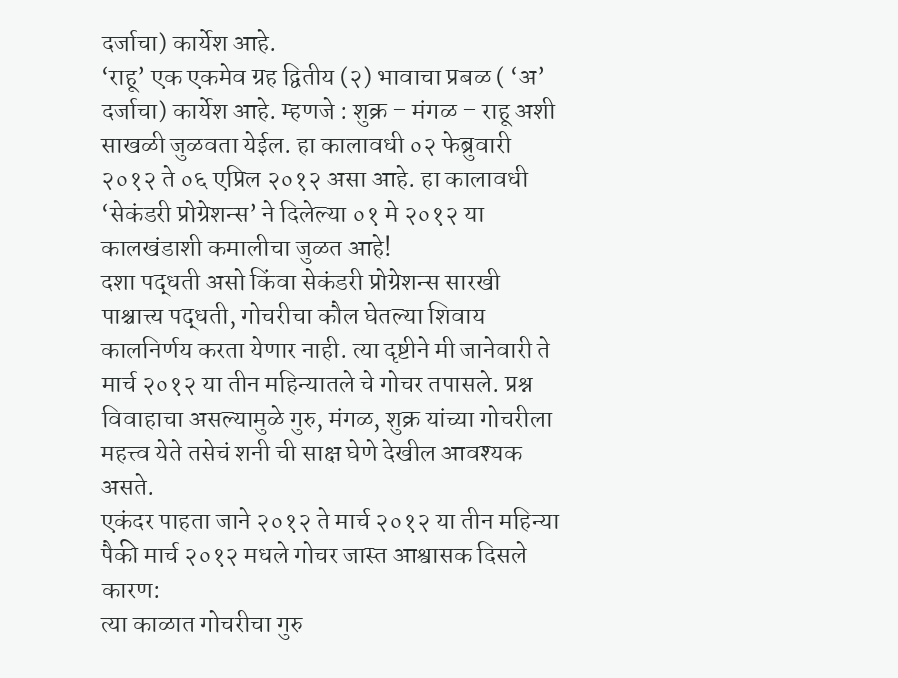दर्जाचा) कार्येश आहे.
‘राहू’ एक एकमेव ग्रह द्वितीय (२) भावाचा प्रबळ ( ‘अ’ दर्जाचा) कार्येश आहे. म्हणजे : शुक्र – मंगळ – राहू अशी साखळी जुळवता येईल. हा कालावधी ०२ फेब्रुवारी २०१२ ते ०६ एप्रिल २०१२ असा आहे. हा कालावधी ‘सेकंडरी प्रोग्रेशन्स’ ने दिलेल्या ०१ मे २०१२ या कालखंडाशी कमालीचा जुळत आहे!
दशा पद्धती असो किंवा सेकंडरी प्रोग्रेशन्स सारखी पाश्चात्त्य पद्धती, गोचरीचा कौल घेतल्या शिवाय कालनिर्णय करता येणार नाही. त्या दृष्टीने मी जानेवारी ते मार्च २०१२ या तीन महिन्यातले चे गोचर तपासले. प्रश्न विवाहाचा असल्यामुळे गुरु, मंगळ, शुक्र यांच्या गोचरीला महत्त्व येते तसेचं शनी ची साक्ष घेणे देखील आवश्यक असते.
एकंदर पाहता जाने २०१२ ते मार्च २०१२ या तीन महिन्या पैकी मार्च २०१२ मधले गोचर जास्त आश्वासक दिसले कारण:
त्या काळात गोचरीचा गुरु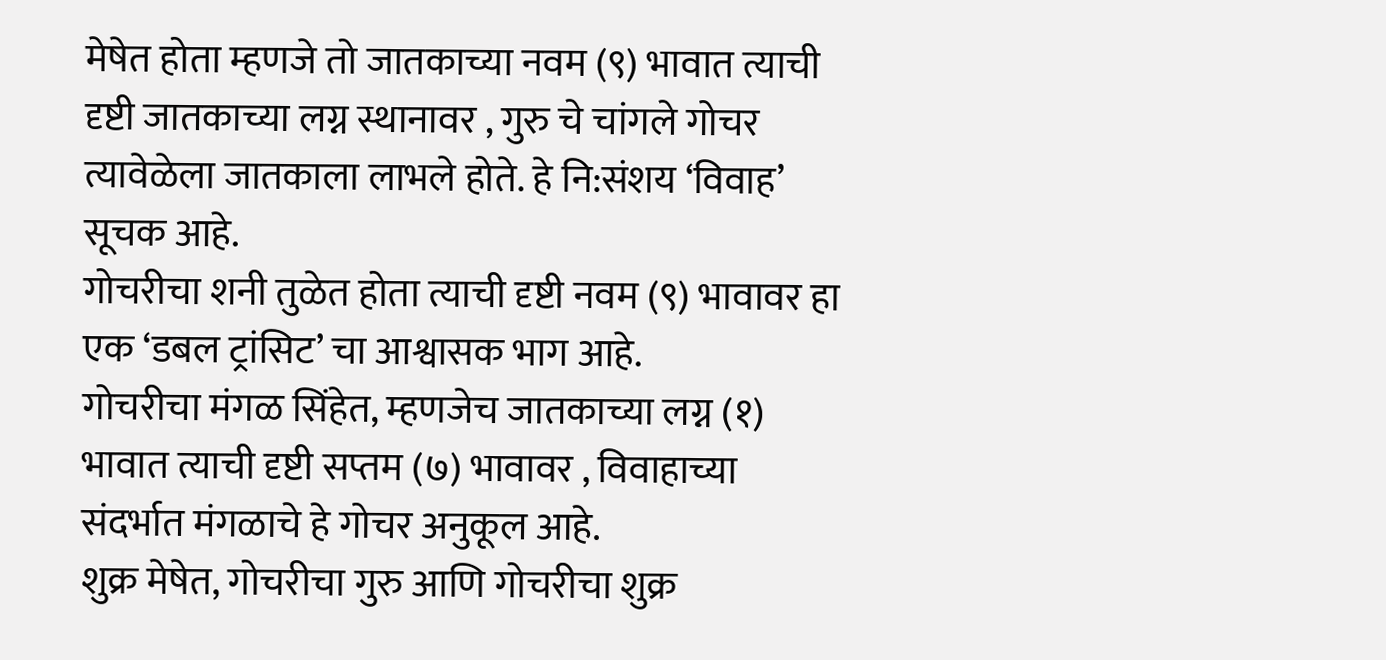मेषेत होता म्हणजे तो जातकाच्या नवम (९) भावात त्याची दृष्टी जातकाच्या लग्न स्थानावर , गुरु चे चांगले गोचर त्यावेळेला जातकाला लाभले होते. हे नि:संशय ‘विवाह’ सूचक आहे.
गोचरीचा शनी तुळेत होता त्याची दृष्टी नवम (९) भावावर हा एक ‘डबल ट्रांसिट’ चा आश्वासक भाग आहे.
गोचरीचा मंगळ सिंहेत, म्हणजेच जातकाच्या लग्न (१) भावात त्याची दृष्टी सप्तम (७) भावावर , विवाहाच्या संदर्भात मंगळाचे हे गोचर अनुकूल आहे.
शुक्र मेषेत, गोचरीचा गुरु आणि गोचरीचा शुक्र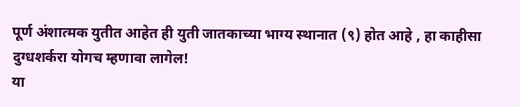पूर्ण अंशात्मक युतीत आहेत ही युती जातकाच्या भाग्य स्थानात (९) होत आहे , हा काहीसा दुग्धशर्करा योगच म्हणावा लागेल!
या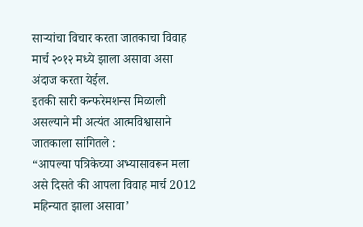साऱ्यांचा विचार करता जातकाचा विवाह मार्च २०१२ मध्ये झाला असावा असा अंदाज करता येईल.
इतकी सारी कन्फरेमशन्स मिळाली असल्याने मी अत्यंत आत्मविश्वासाने जातकाला सांगितले :
“आपल्या पत्रिकेच्या अभ्यासावरून मला असे दिसते की आपला विवाह मार्च 2012 महिन्यात झाला असावा’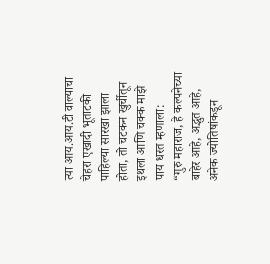त्या आय.आय.टी वाल्याचा चेहरा एखादी भूताटकी पाहिल्या सारखा झाला होता, तो चटकन खुर्चीतून इथला आणि चक्क माझे पाय धरत म्हणाला:
“गुरु महाराज, हे कल्पनेच्या बाहेर आहे, अद्भुत आहे, अनेक ज्योतिषांकडून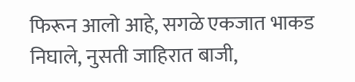फिरून आलो आहे, सगळे एकजात भाकड निघाले, नुसती जाहिरात बाजी,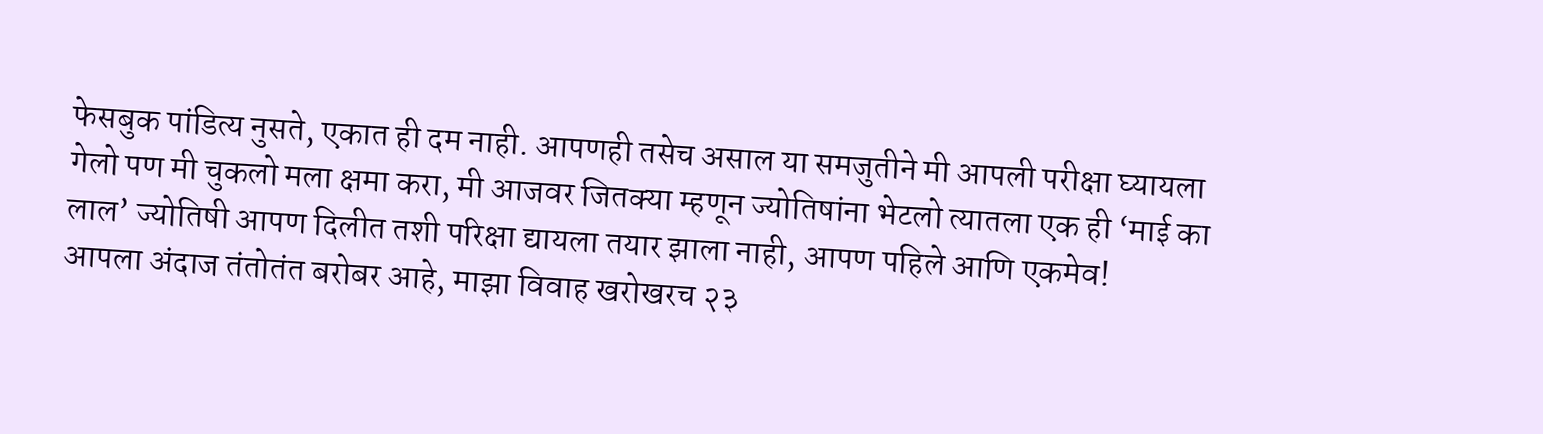फेसबुक पांडित्य नुसते, एकात ही दम नाही. आपणही तसेच असाल या समजुतीने मी आपली परीक्षा घ्यायला गेलो पण मी चुकलो मला क्षमा करा, मी आजवर जितक्या म्हणून ज्योतिषांना भेटलो त्यातला एक ही ‘माई का लाल’ ज्योतिषी आपण दिलीत तशी परिक्षा द्यायला तयार झाला नाही, आपण पहिले आणि एकमेव!
आपला अंदाज तंतोतंत बरोबर आहे, माझा विवाह खरोखरच २३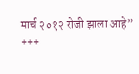मार्च २०१२ रोजी झाला आहे”
+++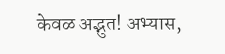केवळ अद्भुत! अभ्यास,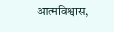आत्मविश्वास,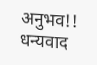अनुभव!!
धन्यवाद